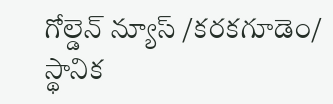గోల్డెన్ న్యూస్ /కరకగూడెం/ స్థానిక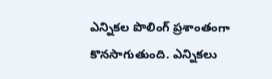ఎన్నికల పొలింగ్ ప్రశాంతంగా కొనసాగుతుంది. ఎన్నికలు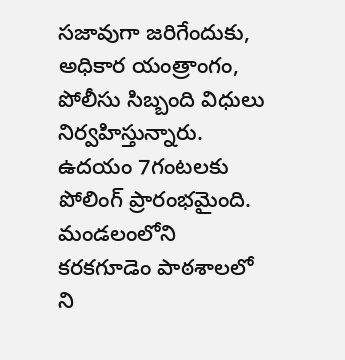సజావుగా జరిగేందుకు, అధికార యంత్రాంగం, పోలీసు సిబ్బంది విధులు నిర్వహిస్తున్నారు. ఉదయం 7గంటలకు పోలింగ్ ప్రారంభమైంది. మండలంలోని కరకగూడెం పాఠశాలలో ని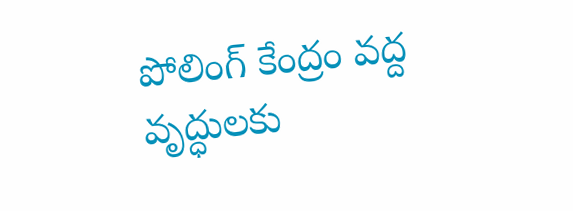పోలింగ్ కేంద్రం వద్ద వృద్ధులకు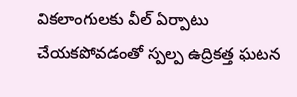వికలాంగులకు వీల్ ఏర్పాటు చేయకపోవడంతో స్పల్ప ఉద్రికత్త ఘటన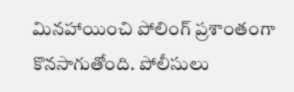మినహాయించి పోలింగ్ ప్రశాంతంగా కొనసాగుతోంది. పోలీసులు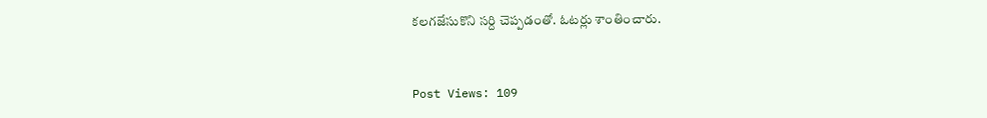కలగజేసుకొని సర్ది చెప్పడంతో. ఓటర్లు శాంతించారు.


Post Views: 109